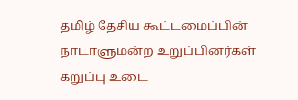தமிழ் தேசிய கூட்டமைப்பின் நாடாளுமன்ற உறுப்பினர்கள் கறுப்பு உடை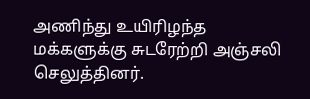அணிந்து உயிரிழந்த மக்களுக்கு சுடரேற்றி அஞ்சலி செலுத்தினர்.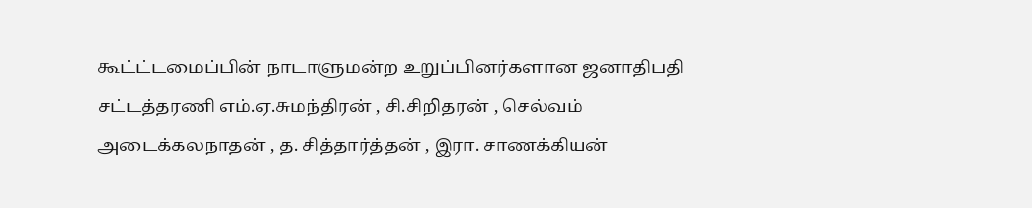கூட்ட்டமைப்பின் நாடாளுமன்ற உறுப்பினர்களான ஜனாதிபதி சட்டத்தரணி எம்.ஏ.சுமந்திரன் , சி.சிறிதரன் , செல்வம் அடைக்கலநாதன் , த. சித்தார்த்தன் , இரா. சாணக்கியன்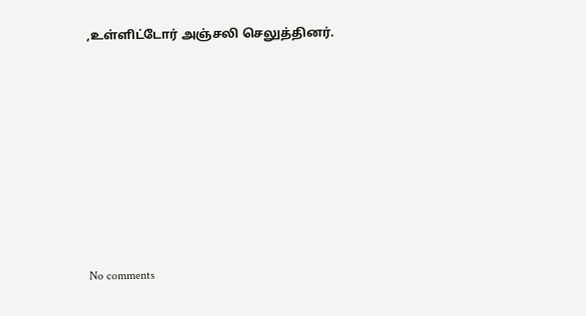,உள்ளிட்டோர் அஞ்சலி செலுத்தினர்.









No comments